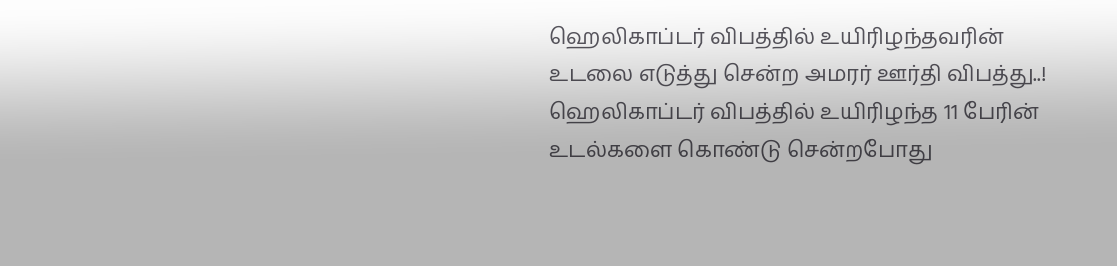ஹெலிகாப்டர் விபத்தில் உயிரிழந்தவரின் உடலை எடுத்து சென்ற அமரர் ஊர்தி விபத்து..!
ஹெலிகாப்டர் விபத்தில் உயிரிழந்த 11 பேரின் உடல்களை கொண்டு சென்றபோது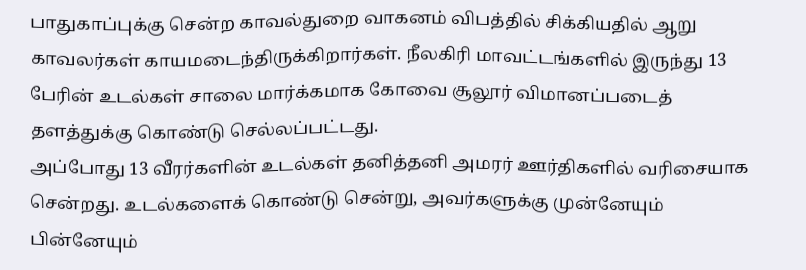பாதுகாப்புக்கு சென்ற காவல்துறை வாகனம் விபத்தில் சிக்கியதில் ஆறு காவலர்கள் காயமடைந்திருக்கிறார்கள். நீலகிரி மாவட்டங்களில் இருந்து 13 பேரின் உடல்கள் சாலை மார்க்கமாக கோவை சூலூர் விமானப்படைத் தளத்துக்கு கொண்டு செல்லப்பட்டது.
அப்போது 13 வீரர்களின் உடல்கள் தனித்தனி அமரர் ஊர்திகளில் வரிசையாக சென்றது. உடல்களைக் கொண்டு சென்று, அவர்களுக்கு முன்னேயும் பின்னேயும்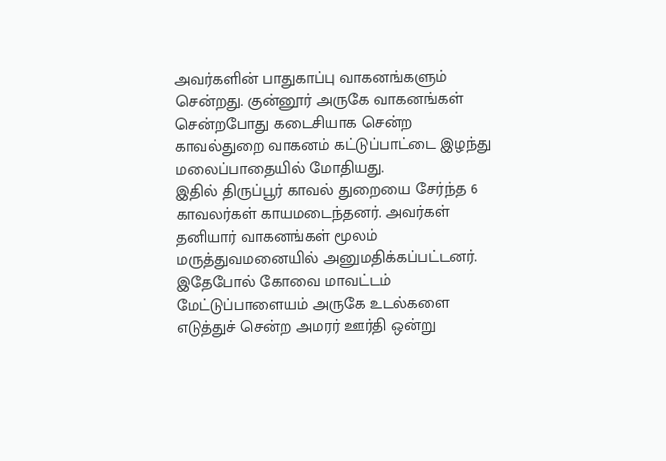அவர்களின் பாதுகாப்பு வாகனங்களும் சென்றது. குன்னூர் அருகே வாகனங்கள் சென்றபோது கடைசியாக சென்ற காவல்துறை வாகனம் கட்டுப்பாட்டை இழந்து மலைப்பாதையில் மோதியது.
இதில் திருப்பூர் காவல் துறையை சேர்ந்த 6 காவலர்கள் காயமடைந்தனர். அவர்கள் தனியார் வாகனங்கள் மூலம் மருத்துவமனையில் அனுமதிக்கப்பட்டனர். இதேபோல் கோவை மாவட்டம் மேட்டுப்பாளையம் அருகே உடல்களை எடுத்துச் சென்ற அமரர் ஊர்தி ஒன்று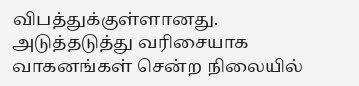விபத்துக்குள்ளானது.
அடுத்தடுத்து வரிசையாக வாகனங்கள் சென்ற நிலையில்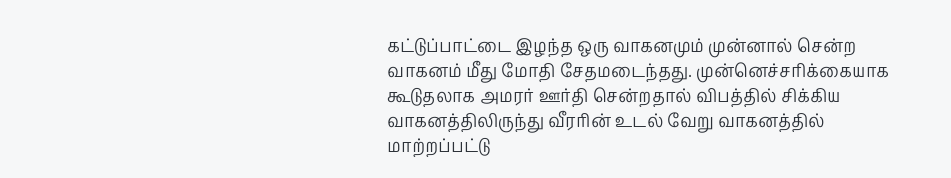கட்டுப்பாட்டை இழந்த ஒரு வாகனமும் முன்னால் சென்ற வாகனம் மீது மோதி சேதமடைந்தது. முன்னெச்சரிக்கையாக கூடுதலாக அமரர் ஊர்தி சென்றதால் விபத்தில் சிக்கிய வாகனத்திலிருந்து வீரரின் உடல் வேறு வாகனத்தில் மாற்றப்பட்டு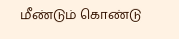மீண்டும் கொண்டு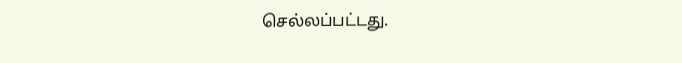செல்லப்பட்டது.